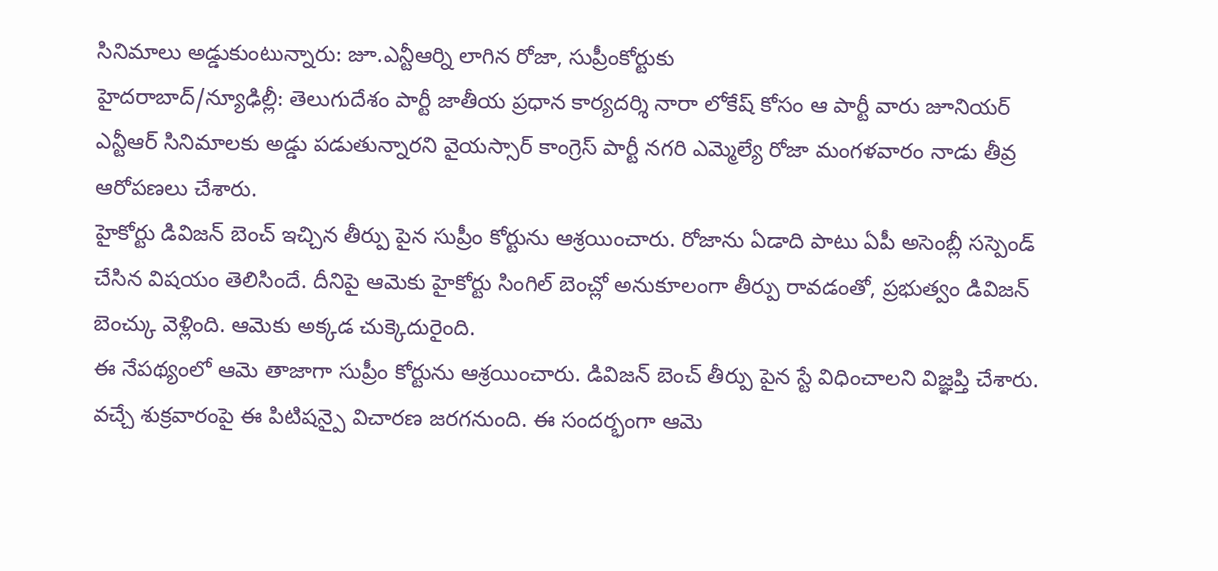సినిమాలు అడ్డుకుంటున్నారు: జూ.ఎన్టీఆర్ని లాగిన రోజా, సుప్రీంకోర్టుకు
హైదరాబాద్/న్యూఢిల్లీ: తెలుగుదేశం పార్టీ జాతీయ ప్రధాన కార్యదర్శి నారా లోకేష్ కోసం ఆ పార్టీ వారు జూనియర్ ఎన్టీఆర్ సినిమాలకు అడ్డు పడుతున్నారని వైయస్సార్ కాంగ్రెస్ పార్టీ నగరి ఎమ్మెల్యే రోజా మంగళవారం నాడు తీవ్ర ఆరోపణలు చేశారు.
హైకోర్టు డివిజన్ బెంచ్ ఇచ్చిన తీర్పు పైన సుప్రీం కోర్టును ఆశ్రయించారు. రోజాను ఏడాది పాటు ఏపీ అసెంబ్లీ సస్పెండ్ చేసిన విషయం తెలిసిందే. దీనిపై ఆమెకు హైకోర్టు సింగిల్ బెంచ్లో అనుకూలంగా తీర్పు రావడంతో, ప్రభుత్వం డివిజన్ బెంచ్కు వెళ్లింది. ఆమెకు అక్కడ చుక్కెదురైంది.
ఈ నేపథ్యంలో ఆమె తాజాగా సుప్రీం కోర్టును ఆశ్రయించారు. డివిజన్ బెంచ్ తీర్పు పైన స్టే విధించాలని విజ్ఞప్తి చేశారు. వచ్చే శుక్రవారంపై ఈ పిటిషన్పై విచారణ జరగనుంది. ఈ సందర్భంగా ఆమె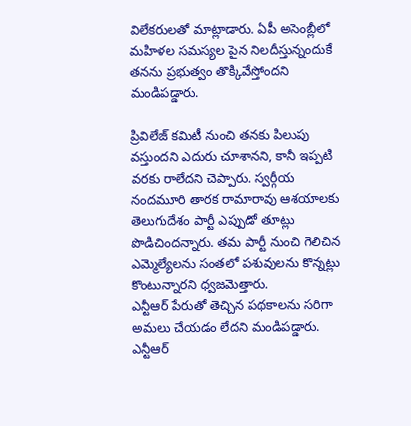విలేకరులతో మాట్లాడారు. ఏపీ అసెంబ్లీలో మహిళల సమస్యల పైన నిలదీస్తున్నందుకే తనను ప్రభుత్వం తొక్కివేస్తోందని మండిపడ్డారు.

ప్రివిలేజ్ కమిటీ నుంచి తనకు పిలుపు వస్తుందని ఎదురు చూశానని, కానీ ఇప్పటి వరకు రాలేదని చెప్పారు. స్వర్గీయ నందమూరి తారక రామారావు ఆశయాలకు తెలుగుదేశం పార్టీ ఎప్పుడో తూట్లు పొడిచిందన్నారు. తమ పార్టీ నుంచి గెలిచిన ఎమ్మెల్యేలను సంతలో పశువులను కొన్నట్లు కొంటున్నారని ధ్వజమెత్తారు.
ఎన్టీఆర్ పేరుతో తెచ్చిన పథకాలను సరిగా అమలు చేయడం లేదని మండిపడ్డారు. ఎన్టీఆర్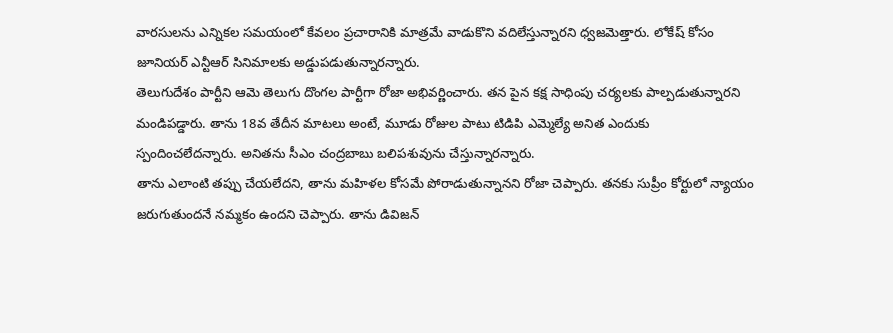వారసులను ఎన్నికల సమయంలో కేవలం ప్రచారానికి మాత్రమే వాడుకొని వదిలేస్తున్నారని ధ్వజమెత్తారు. లోకేష్ కోసం జూనియర్ ఎన్టీఆర్ సినిమాలకు అడ్డుపడుతున్నారన్నారు.
తెలుగుదేశం పార్టీని ఆమె తెలుగు దొంగల పార్టీగా రోజా అభివర్ణించారు. తన పైన కక్ష సాధింపు చర్యలకు పాల్పడుతున్నారని మండిపడ్డారు. తాను 18వ తేదీన మాటలు అంటే, మూడు రోజుల పాటు టిడిపి ఎమ్మెల్యే అనిత ఎందుకు స్పందించలేదన్నారు. అనితను సీఎం చంద్రబాబు బలిపశువును చేస్తున్నారన్నారు.
తాను ఎలాంటి తప్పు చేయలేదని, తాను మహిళల కోసమే పోరాడుతున్నానని రోజా చెప్పారు. తనకు సుప్రీం కోర్టులో న్యాయం జరుగుతుందనే నమ్మకం ఉందని చెప్పారు. తాను డివిజన్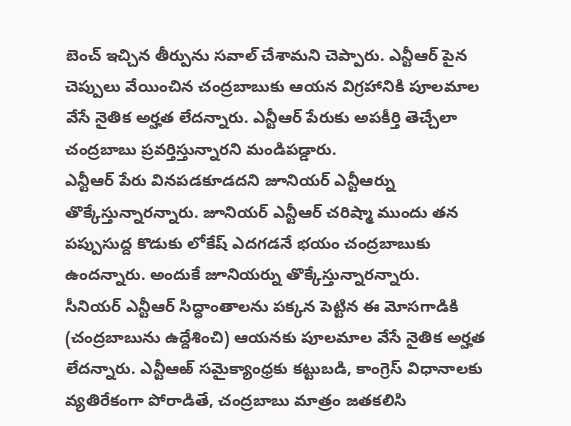బెంచ్ ఇచ్చిన తీర్పును సవాల్ చేశామని చెప్పారు. ఎన్టీఆర్ పైన చెప్పులు వేయించిన చంద్రబాబుకు ఆయన విగ్రహానికి పూలమాల వేసే నైతిక అర్హత లేదన్నారు. ఎన్టీఆర్ పేరుకు అపకీర్తి తెచ్చేలా చంద్రబాబు ప్రవర్తిస్తున్నారని మండిపడ్డారు.
ఎన్టీఆర్ పేరు వినపడకూడదని జూనియర్ ఎన్టీఆర్ను తొక్కేస్తున్నారన్నారు. జూనియర్ ఎన్టీఆర్ చరిష్మా ముందు తన పప్పుసుద్ద కొడుకు లోకేష్ ఎదగడనే భయం చంద్రబాబుకు ఉందన్నారు. అందుకే జూనియర్ను తొక్కేస్తున్నారన్నారు.
సీనియర్ ఎన్టీఆర్ సిద్ధాంతాలను పక్కన పెట్టిన ఈ మోసగాడికి (చంద్రబాబును ఉద్దేశించి) ఆయనకు పూలమాల వేసే నైతిక అర్హత లేదన్నారు. ఎన్టీఆఱ్ సమైక్యాంధ్రకు కట్టుబడి, కాంగ్రెస్ విధానాలకు వ్యతిరేకంగా పోరాడితే, చంద్రబాబు మాత్రం జతకలిసి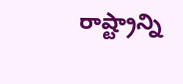రాష్ట్రాన్ని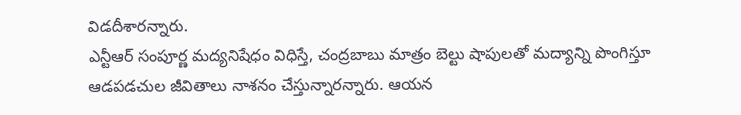విడదీశారన్నారు.
ఎన్టీఆర్ సంపూర్ణ మద్యనిషేధం విధిస్తే, చంద్రబాబు మాత్రం బెల్టు షాపులతో మద్యాన్ని పొంగిస్తూ ఆడపడచుల జీవితాలు నాశనం చేస్తున్నారన్నారు. ఆయన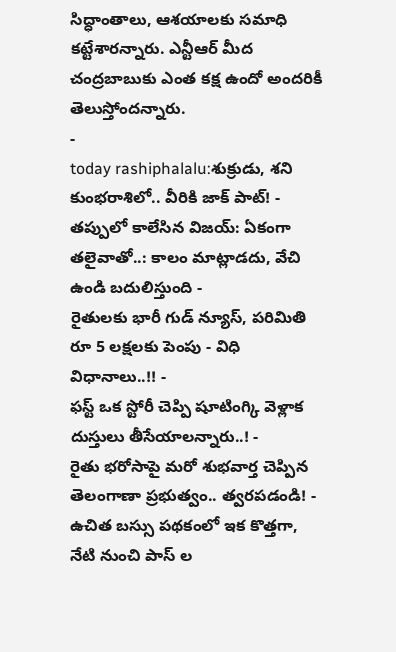సిద్ధాంతాలు, ఆశయాలకు సమాధి కట్టేశారన్నారు. ఎన్టీఆర్ మీద చంద్రబాబుకు ఎంత కక్ష ఉందో అందరికీ తెలుస్తోందన్నారు.
-
today rashiphalalu:శుక్రుడు, శని కుంభరాశిలో.. వీరికి జాక్ పాట్! -
తప్పులో కాలేసిన విజయ్: ఏకంగా తలైవాతో..: కాలం మాట్లాడదు, వేచి ఉండి బదులిస్తుంది -
రైతులకు భారీ గుడ్ న్యూస్, పరిమితి రూ 5 లక్షలకు పెంపు - విధి విధానాలు..!! -
ఫస్ట్ ఒక స్టోరీ చెప్పి షూటింగ్కి వెళ్లాక దుస్తులు తీసేయాలన్నారు..! -
రైతు భరోసాపై మరో శుభవార్త చెప్పిన తెలంగాణా ప్రభుత్వం.. త్వరపడండి! -
ఉచిత బస్సు పథకంలో ఇక కొత్తగా, నేటి నుంచి పాస్ ల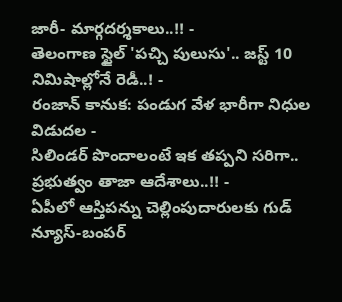జారీ- మార్గదర్శకాలు..!! -
తెలంగాణ స్టైల్ 'పచ్చి పులుసు'.. జస్ట్ 10 నిమిషాల్లోనే రెడీ..! -
రంజాన్ కానుక: పండుగ వేళ భారీగా నిధుల విడుదల -
సిలిండర్ పొందాలంటే ఇక తప్పని సరిగా.. ప్రభుత్వం తాజా ఆదేశాలు..!! -
ఏపీలో ఆస్తిపన్ను చెల్లింపుదారులకు గుడ్ న్యూస్-బంపర్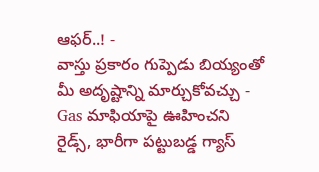ఆఫర్..! -
వాస్తు ప్రకారం గుప్పెడు బియ్యంతో మీ అదృష్టాన్ని మార్చుకోవచ్చు -
Gas మాఫియాపై ఊహించని రైడ్స్, భారీగా పట్టుబడ్డ గ్యాస్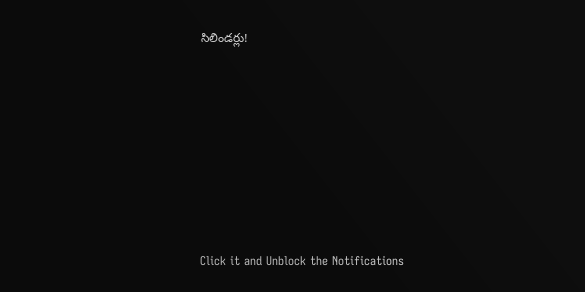సిలిండర్లు!












Click it and Unblock the Notifications